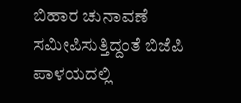ಬಿಹಾರ ಚುನಾವಣೆ ಸಮೀಪಿಸುತ್ತಿದ್ದಂತೆ ಬಿಜೆಪಿ ಪಾಳಯದಲ್ಲಿ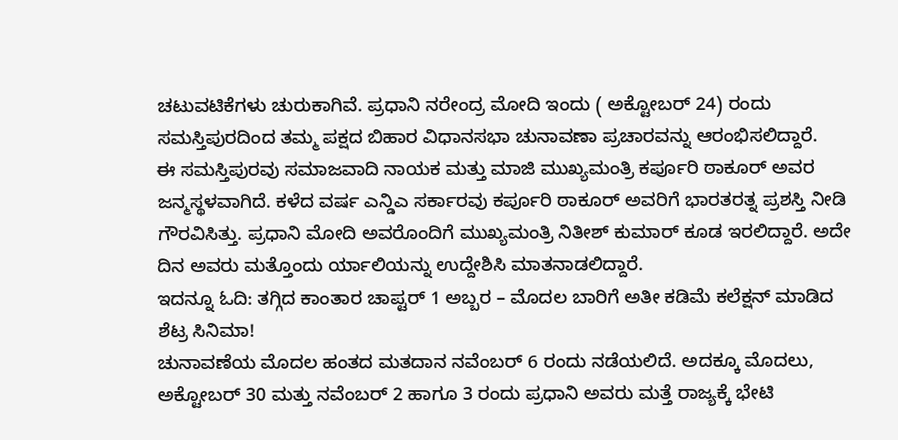ಚಟುವಟಿಕೆಗಳು ಚುರುಕಾಗಿವೆ. ಪ್ರಧಾನಿ ನರೇಂದ್ರ ಮೋದಿ ಇಂದು ( ಅಕ್ಟೋಬರ್ 24) ರಂದು ಸಮಸ್ತಿಪುರದಿಂದ ತಮ್ಮ ಪಕ್ಷದ ಬಿಹಾರ ವಿಧಾನಸಭಾ ಚುನಾವಣಾ ಪ್ರಚಾರವನ್ನು ಆರಂಭಿಸಲಿದ್ದಾರೆ.
ಈ ಸಮಸ್ತಿಪುರವು ಸಮಾಜವಾದಿ ನಾಯಕ ಮತ್ತು ಮಾಜಿ ಮುಖ್ಯಮಂತ್ರಿ ಕರ್ಪೂರಿ ಠಾಕೂರ್ ಅವರ ಜನ್ಮಸ್ಥಳವಾಗಿದೆ. ಕಳೆದ ವರ್ಷ ಎನ್ಡಿಎ ಸರ್ಕಾರವು ಕರ್ಪೂರಿ ಠಾಕೂರ್ ಅವರಿಗೆ ಭಾರತರತ್ನ ಪ್ರಶಸ್ತಿ ನೀಡಿ ಗೌರವಿಸಿತ್ತು. ಪ್ರಧಾನಿ ಮೋದಿ ಅವರೊಂದಿಗೆ ಮುಖ್ಯಮಂತ್ರಿ ನಿತೀಶ್ ಕುಮಾರ್ ಕೂಡ ಇರಲಿದ್ದಾರೆ. ಅದೇ ದಿನ ಅವರು ಮತ್ತೊಂದು ರ್ಯಾಲಿಯನ್ನು ಉದ್ದೇಶಿಸಿ ಮಾತನಾಡಲಿದ್ದಾರೆ.
ಇದನ್ನೂ ಓದಿ: ತಗ್ಗಿದ ಕಾಂತಾರ ಚಾಪ್ಟರ್ 1 ಅಬ್ಬರ – ಮೊದಲ ಬಾರಿಗೆ ಅತೀ ಕಡಿಮೆ ಕಲೆಕ್ಷನ್ ಮಾಡಿದ ಶೆಟ್ರ ಸಿನಿಮಾ!
ಚುನಾವಣೆಯ ಮೊದಲ ಹಂತದ ಮತದಾನ ನವೆಂಬರ್ 6 ರಂದು ನಡೆಯಲಿದೆ. ಅದಕ್ಕೂ ಮೊದಲು, ಅಕ್ಟೋಬರ್ 30 ಮತ್ತು ನವೆಂಬರ್ 2 ಹಾಗೂ 3 ರಂದು ಪ್ರಧಾನಿ ಅವರು ಮತ್ತೆ ರಾಜ್ಯಕ್ಕೆ ಭೇಟಿ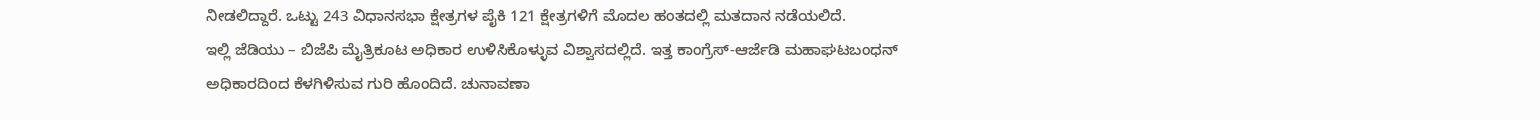ನೀಡಲಿದ್ದಾರೆ. ಒಟ್ಟು 243 ವಿಧಾನಸಭಾ ಕ್ಷೇತ್ರಗಳ ಪೈಕಿ 121 ಕ್ಷೇತ್ರಗಳಿಗೆ ಮೊದಲ ಹಂತದಲ್ಲಿ ಮತದಾನ ನಡೆಯಲಿದೆ.
ಇಲ್ಲಿ ಜೆಡಿಯು – ಬಿಜೆಪಿ ಮೈತ್ರಿಕೂಟ ಅಧಿಕಾರ ಉಳಿಸಿಕೊಳ್ಳುವ ವಿಶ್ವಾಸದಲ್ಲಿದೆ. ಇತ್ತ ಕಾಂಗ್ರೆಸ್-ಆರ್ಜೆಡಿ ಮಹಾಘಟಬಂಧನ್ ಅಧಿಕಾರದಿಂದ ಕೆಳಗಿಳಿಸುವ ಗುರಿ ಹೊಂದಿದೆ. ಚುನಾವಣಾ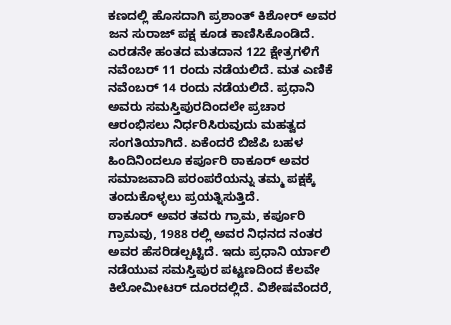ಕಣದಲ್ಲಿ ಹೊಸದಾಗಿ ಪ್ರಶಾಂತ್ ಕಿಶೋರ್ ಅವರ ಜನ ಸುರಾಜ್ ಪಕ್ಷ ಕೂಡ ಕಾಣಿಸಿಕೊಂಡಿದೆ. ಎರಡನೇ ಹಂತದ ಮತದಾನ 122 ಕ್ಷೇತ್ರಗಳಿಗೆ ನವೆಂಬರ್ 11 ರಂದು ನಡೆಯಲಿದೆ. ಮತ ಎಣಿಕೆ ನವೆಂಬರ್ 14 ರಂದು ನಡೆಯಲಿದೆ. ಪ್ರಧಾನಿ ಅವರು ಸಮಸ್ತಿಪುರದಿಂದಲೇ ಪ್ರಚಾರ ಆರಂಭಿಸಲು ನಿರ್ಧರಿಸಿರುವುದು ಮಹತ್ವದ ಸಂಗತಿಯಾಗಿದೆ. ಏಕೆಂದರೆ ಬಿಜೆಪಿ ಬಹಳ ಹಿಂದಿನಿಂದಲೂ ಕರ್ಪೂರಿ ಠಾಕೂರ್ ಅವರ ಸಮಾಜವಾದಿ ಪರಂಪರೆಯನ್ನು ತಮ್ಮ ಪಕ್ಷಕ್ಕೆ ತಂದುಕೊಳ್ಳಲು ಪ್ರಯತ್ನಿಸುತ್ತಿದೆ.
ಠಾಕೂರ್ ಅವರ ತವರು ಗ್ರಾಮ, ಕರ್ಪೂರಿ ಗ್ರಾಮವು, 1988 ರಲ್ಲಿ ಅವರ ನಿಧನದ ನಂತರ ಅವರ ಹೆಸರಿಡಲ್ಪಟ್ಟಿದೆ. ಇದು ಪ್ರಧಾನಿ ರ್ಯಾಲಿ ನಡೆಯುವ ಸಮಸ್ತಿಪುರ ಪಟ್ಟಣದಿಂದ ಕೆಲವೇ ಕಿಲೋಮೀಟರ್ ದೂರದಲ್ಲಿದೆ. ವಿಶೇಷವೆಂದರೆ,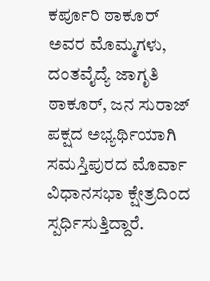ಕರ್ಪೂರಿ ಠಾಕೂರ್ ಅವರ ಮೊಮ್ಮಗಳು, ದಂತವೈದ್ಯೆ ಜಾಗೃತಿ ಠಾಕೂರ್, ಜನ ಸುರಾಜ್ ಪಕ್ಷದ ಅಭ್ಯರ್ಥಿಯಾಗಿ ಸಮಸ್ತಿಪುರದ ಮೊರ್ವಾ ವಿಧಾನಸಭಾ ಕ್ಷೇತ್ರದಿಂದ ಸ್ಪರ್ಧಿಸುತ್ತಿದ್ದಾರೆ.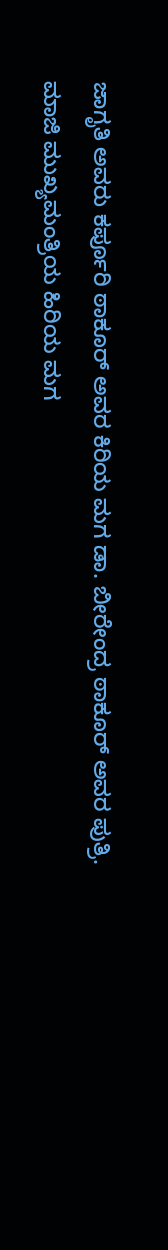ಜಾಗೃತಿ ಅವರು ಕರ್ಪೂರಿ ಠಾಕೂರ್ ಅವರ ಕಿರಿಯ ಮಗ ಡಾ. ಬೀರೇಂದ್ರ ಠಾಕೂರ್ ಅವರ ಪುತ್ರಿ. ಮಾಜಿ ಮುಖ್ಯಮಂತ್ರಿಯ ಹಿರಿಯ ಮಗ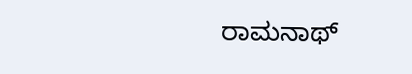ರಾಮನಾಥ್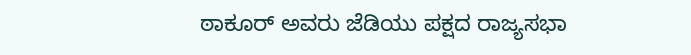ಠಾಕೂರ್ ಅವರು ಜೆಡಿಯು ಪಕ್ಷದ ರಾಜ್ಯಸಭಾ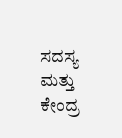ಸದಸ್ಯ ಮತ್ತು ಕೇಂದ್ರ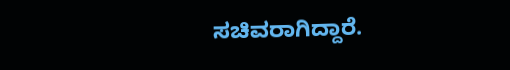ಸಚಿವರಾಗಿದ್ದಾರೆ.